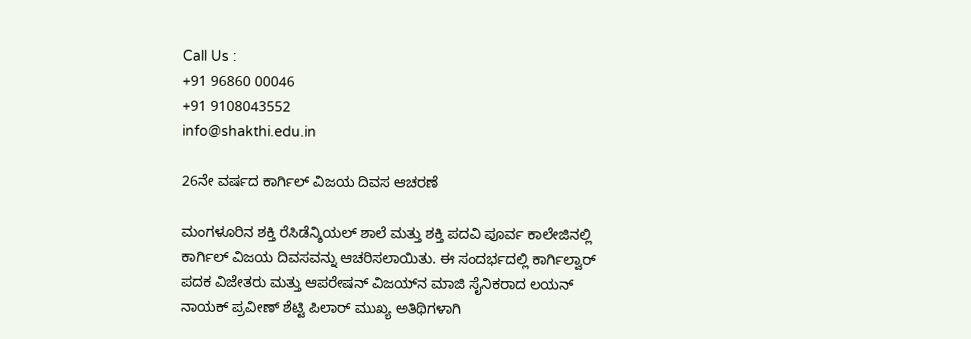Call Us :
+91 96860 00046
+91 9108043552
info@shakthi.edu.in

26ನೇ ವರ್ಷದ ಕಾರ್ಗಿಲ್ ವಿಜಯ ದಿವಸ ಆಚರಣೆ

ಮಂಗಳೂರಿನ ಶಕ್ತಿ ರೆಸಿಡೆನ್ಶಿಯಲ್ ಶಾಲೆ ಮತ್ತು ಶಕ್ತಿ ಪದವಿ ಪೂರ್ವ ಕಾಲೇಜಿನಲ್ಲಿ ಕಾರ್ಗಿಲ್ ವಿಜಯ ದಿವಸವನ್ನು ಆಚರಿಸಲಾಯಿತು. ಈ ಸಂದರ್ಭದಲ್ಲಿ ಕಾರ್ಗಿಲ್ವಾರ್ ಪದಕ ವಿಜೇತರು ಮತ್ತು ಆಪರೇಷನ್ ವಿಜಯ್‌ನ ಮಾಜಿ ಸೈನಿಕರಾದ ಲಯನ್ ನಾಯಕ್ ಪ್ರವೀಣ್ ಶೆಟ್ಟಿ ಪಿಲಾರ್ ಮುಖ್ಯ ಅತಿಥಿಗಳಾಗಿ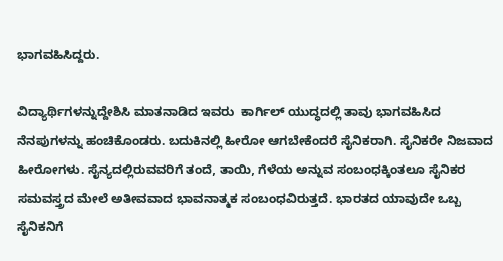ಭಾಗವಹಿಸಿದ್ದರು.

ವಿದ್ಯಾರ್ಥಿಗಳನ್ನುದ್ದೇಶಿಸಿ ಮಾತನಾಡಿದ ಇವರು  ಕಾರ್ಗಿಲ್ ಯುದ್ಧದಲ್ಲಿ ತಾವು ಭಾಗವಹಿಸಿದ ನೆನಪುಗಳನ್ನು ಹಂಚಿಕೊಂಡರು. ಬದುಕಿನಲ್ಲಿ ಹೀರೋ ಆಗಬೇಕೆಂದರೆ ಸೈನಿಕರಾಗಿ. ಸೈನಿಕರೇ ನಿಜವಾದ ಹೀರೋಗಳು. ಸೈನ್ಯದಲ್ಲಿರುವವರಿಗೆ ತಂದೆ, ತಾಯಿ, ಗೆಳೆಯ ಅನ್ನುವ ಸಂಬಂಧಕ್ಕಿಂತಲೂ ಸೈನಿಕರ ಸಮವಸ್ತ್ರದ ಮೇಲೆ ಅತೀವವಾದ ಭಾವನಾತ್ಮಕ ಸಂಬಂಧವಿರುತ್ತದೆ. ಭಾರತದ ಯಾವುದೇ ಒಬ್ಬ ಸೈನಿಕನಿಗೆ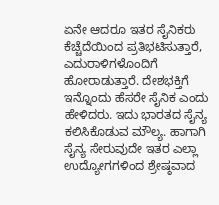ಏನೇ ಆದರೂ ಇತರ ಸೈನಿಕರು ಕೆಚ್ಚೆದೆಯಿಂದ ಪ್ರತಿಭಟಿಸುತ್ತಾರೆ,  ಎದುರಾಳಿಗಳೊಂದಿಗೆ ಹೋರಾಡುತ್ತಾರೆ. ದೇಶಭಕ್ತಿಗೆ ಇನ್ನೊಂದು ಹೆಸರೇ ಸೈನಿಕ ಎಂದು ಹೇಳಿದರು. ಇದು ಭಾರತದ ಸೈನ್ಯ ಕಲಿಸಿಕೊಡುವ ಮೌಲ್ಯ. ಹಾಗಾಗಿ ಸೈನ್ಯ ಸೇರುವುದೇ ಇತರ ಎಲ್ಲಾ ಉದ್ಯೋಗಗಳಿಂದ ಶ್ರೇಷ್ಠವಾದ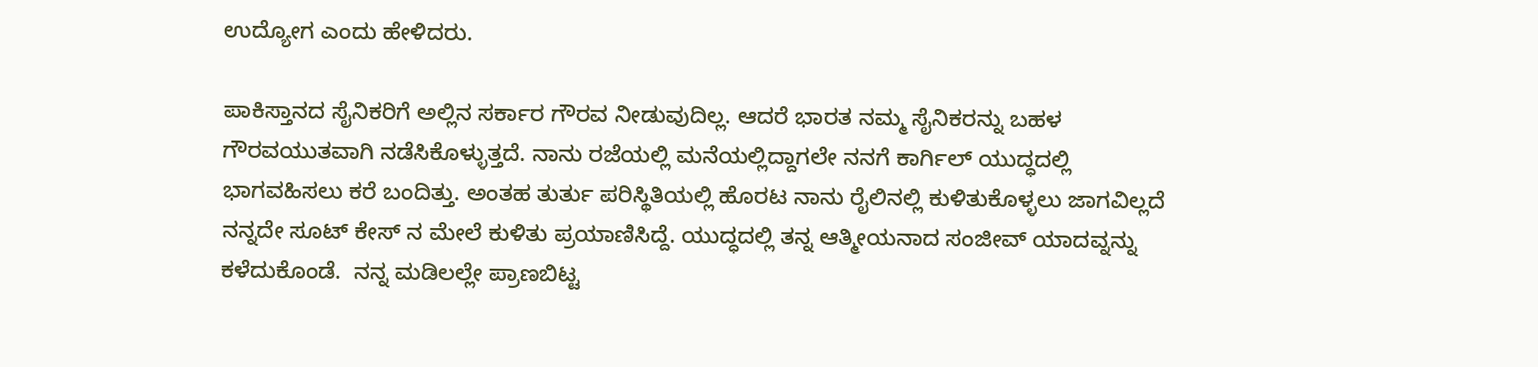ಉದ್ಯೋಗ ಎಂದು ಹೇಳಿದರು.

ಪಾಕಿಸ್ತಾನದ ಸೈನಿಕರಿಗೆ ಅಲ್ಲಿನ ಸರ್ಕಾರ ಗೌರವ ನೀಡುವುದಿಲ್ಲ. ಆದರೆ ಭಾರತ ನಮ್ಮ ಸೈನಿಕರನ್ನು ಬಹಳ ಗೌರವಯುತವಾಗಿ ನಡೆಸಿಕೊಳ್ಳುತ್ತದೆ. ನಾನು ರಜೆಯಲ್ಲಿ ಮನೆಯಲ್ಲಿದ್ದಾಗಲೇ ನನಗೆ ಕಾರ್ಗಿಲ್ ಯುದ್ಧದಲ್ಲಿ ಭಾಗವಹಿಸಲು ಕರೆ ಬಂದಿತ್ತು. ಅಂತಹ ತುರ್ತು ಪರಿಸ್ಥಿತಿಯಲ್ಲಿ ಹೊರಟ ನಾನು ರೈಲಿನಲ್ಲಿ ಕುಳಿತುಕೊಳ್ಳಲು ಜಾಗವಿಲ್ಲದೆ ನನ್ನದೇ ಸೂಟ್ ಕೇಸ್ ನ ಮೇಲೆ ಕುಳಿತು ಪ್ರಯಾಣಿಸಿದ್ದೆ. ಯುದ್ಧದಲ್ಲಿ ತನ್ನ ಆತ್ಮೀಯನಾದ ಸಂಜೀವ್ ಯಾದವ್ನನ್ನು ಕಳೆದುಕೊಂಡೆ.  ನನ್ನ ಮಡಿಲಲ್ಲೇ ಪ್ರಾಣಬಿಟ್ಟ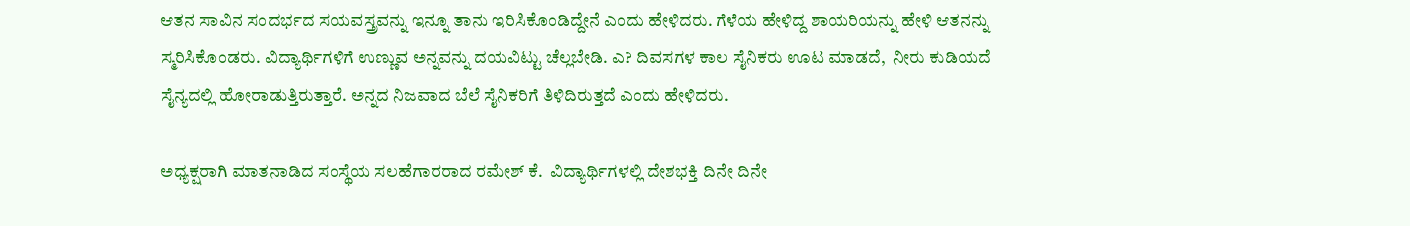ಆತನ ಸಾವಿನ ಸಂದರ್ಭದ ಸಯವಸ್ತ್ರವನ್ನು ಇನ್ನೂ ತಾನು ಇರಿಸಿಕೊಂಡಿದ್ದೇನೆ ಎಂದು ಹೇಳಿದರು. ಗೆಳೆಯ ಹೇಳಿದ್ದ ಶಾಯರಿಯನ್ನು ಹೇಳಿ ಆತನನ್ನು ಸ್ಮರಿಸಿಕೊಂಡರು. ವಿದ್ಯಾರ್ಥಿಗಳಿಗೆ ಉಣ್ಣುವ ಅನ್ನವನ್ನು ದಯವಿಟ್ಟು ಚೆಲ್ಲಬೇಡಿ. ಎ? ದಿವಸಗಳ ಕಾಲ ಸೈನಿಕರು ಊಟ ಮಾಡದೆ,  ನೀರು ಕುಡಿಯದೆ ಸೈನ್ಯದಲ್ಲಿ ಹೋರಾಡುತ್ತಿರುತ್ತಾರೆ. ಅನ್ನದ ನಿಜವಾದ ಬೆಲೆ ಸೈನಿಕರಿಗೆ ತಿಳಿದಿರುತ್ತದೆ ಎಂದು ಹೇಳಿದರು.

ಅಧ್ಯಕ್ಷರಾಗಿ ಮಾತನಾಡಿದ ಸಂಸ್ಥೆಯ ಸಲಹೆಗಾರರಾದ ರಮೇಶ್ ಕೆ.  ವಿದ್ಯಾರ್ಥಿಗಳಲ್ಲಿ ದೇಶಭಕ್ತಿ ದಿನೇ ದಿನೇ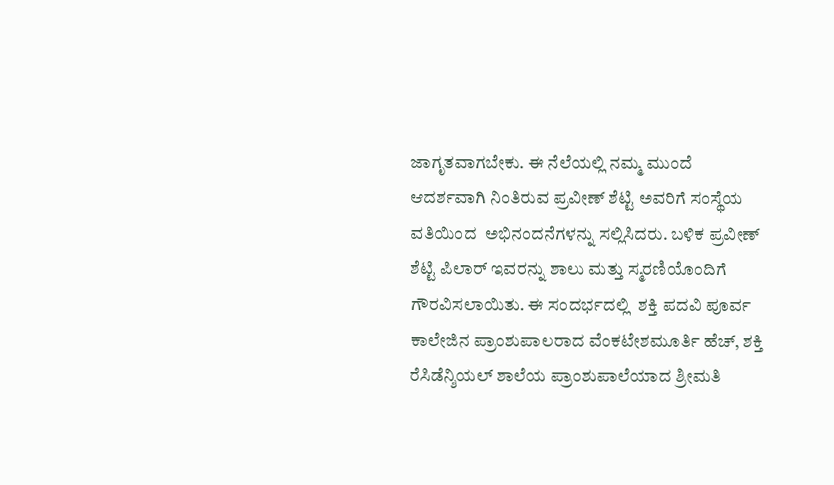ಜಾಗೃತವಾಗಬೇಕು. ಈ ನೆಲೆಯಲ್ಲಿ ನಮ್ಮ ಮುಂದೆ ಆದರ್ಶವಾಗಿ ನಿಂತಿರುವ ಪ್ರವೀಣ್ ಶೆಟ್ಟಿ ಅವರಿಗೆ ಸಂಸ್ಥೆಯ ವತಿಯಿಂದ  ಅಭಿನಂದನೆಗಳನ್ನು ಸಲ್ಲಿಸಿದರು. ಬಳಿಕ ಪ್ರವೀಣ್ ಶೆಟ್ಟಿ ಪಿಲಾರ್ ಇವರನ್ನು ಶಾಲು ಮತ್ತು ಸ್ಮರಣಿಯೊಂದಿಗೆ ಗೌರವಿಸಲಾಯಿತು. ಈ ಸಂದರ್ಭದಲ್ಲಿ  ಶಕ್ತಿ ಪದವಿ ಪೂರ್ವ ಕಾಲೇಜಿನ ಪ್ರಾಂಶುಪಾಲರಾದ ವೆಂಕಟೇಶಮೂರ್ತಿ ಹೆಚ್, ಶಕ್ತಿ ರೆಸಿಡೆನ್ಶಿಯಲ್ ಶಾಲೆಯ ಪ್ರಾಂಶುಪಾಲೆಯಾದ ಶ್ರೀಮತಿ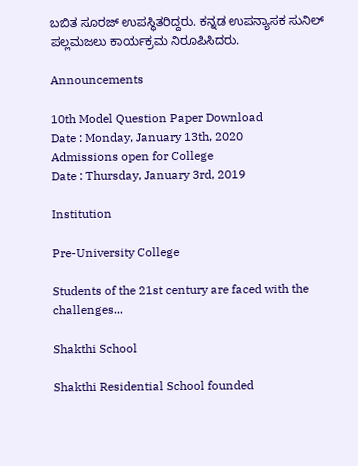ಬಬಿತ ಸೂರಜ್ ಉಪಸ್ಥಿತರಿದ್ದರು. ಕನ್ನಡ ಉಪನ್ಯಾಸಕ ಸುನಿಲ್ ಪಲ್ಲಮಜಲು ಕಾರ್ಯಕ್ರಮ ನಿರೂಪಿಸಿದರು.

Announcements

10th Model Question Paper Download
Date : Monday, January 13th, 2020
Admissions open for College
Date : Thursday, January 3rd, 2019

Institution

Pre-University College

Students of the 21st century are faced with the challenges...

Shakthi School

Shakthi Residential School founded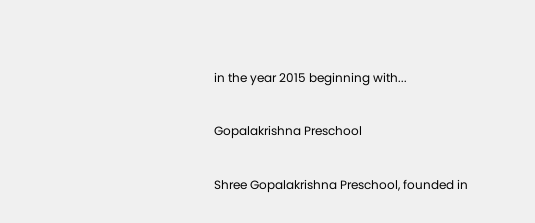in the year 2015 beginning with...

Gopalakrishna Preschool

Shree Gopalakrishna Preschool, founded in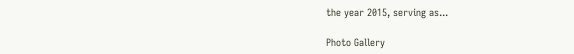the year 2015, serving as...

Photo Gallery